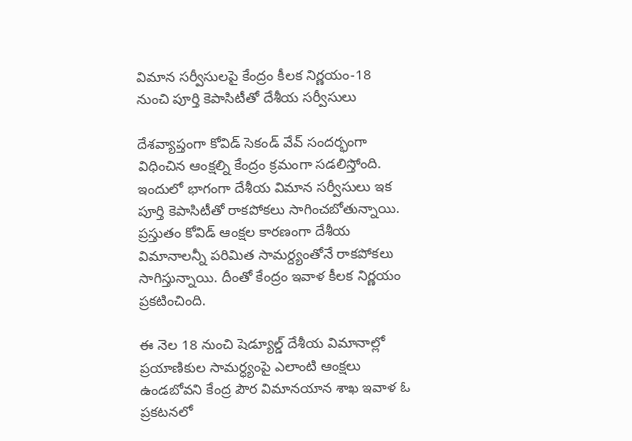విమాన సర్వీసులపై కేంద్రం కీలక నిర్ణయం-18 నుంచి పూర్తి కెపాసిటీతో దేశీయ సర్వీసులు

దేశవ్యాప్తంగా కోవిడ్ సెకండ్ వేవ్ సందర్భంగా విధించిన ఆంక్షల్ని కేంద్రం క్రమంగా సడలిస్తోంది. ఇందులో భాగంగా దేశీయ విమాన సర్వీసులు ఇక పూర్తి కెపాసిటీతో రాకపోకలు సాగించబోతున్నాయి. ప్రస్తుతం కోవిడ్ ఆంక్షల కారణంగా దేశీయ విమానాలన్నీ పరిమిత సామర్ద్యంతోనే రాకపోకలు సాగిస్తున్నాయి. దీంతో కేంద్రం ఇవాళ కీలక నిర్ణయం ప్రకటించింది.

ఈ నెల 18 నుంచి షెడ్యూల్డ్ దేశీయ విమానాల్లో ప్రయాణికుల సామర్ధ్యంపై ఎలాంటి ఆంక్షలు ఉండబోవని కేంద్ర పౌర విమానయాన శాఖ ఇవాళ ఓ ప్రకటనలో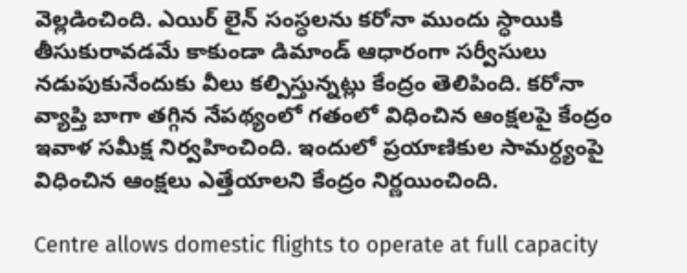వెల్లడించింది. ఎయిర్ లైన్ సంస్ధలను కరోనా ముందు స్ధాయికి తీసుకురావడమే కాకుండా డిమాండ్ ఆధారంగా సర్వీసులు నడుపుకునేందుకు వీలు కల్పిస్తున్నట్లు కేంద్రం తెలిపింది. కరోనా వ్యాప్తి బాగా తగ్గిన నేపథ్యంలో గతంలో విధించిన ఆంక్షలపై కేంద్రం ఇవాళ సమీక్ష నిర్వహించింది. ఇందులో ప్రయాణికుల సామర్ధ్యంపై విధించిన ఆంక్షలు ఎత్తేయాలని కేంద్రం నిర్ణయించింది.

Centre allows domestic flights to operate at full capacity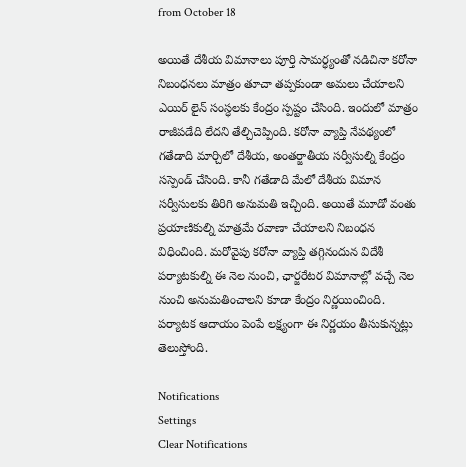from October 18

అయితే దేశీయ విమానాలు పూర్తి సామర్ధ్యంతో నడిచినా కరోనా నిబంధనలు మాత్రం తూచా తప్పకుండా అమలు చేయాలని ఎయిర్ లైన్ సంస్ధలకు కేంద్రం స్పష్టం చేసింది. ఇందులో మాత్రం రాజీపడేది లేదని తేల్చిచెప్పింది. కరోనా వ్యాప్తి నేపథ్యంలో గతేడాది మార్చిలో దేశీయ, అంతర్జాతీయ సర్వీసుల్ని కేంద్రం సస్పెండ్ చేసింది. కానీ గతేడాది మేలో దేశీయ విమాన సర్వీసులకు తిరిగి అనుమతి ఇచ్చింది. అయితే మూడో వంతు ప్రయాణికుల్ని మాత్రమే రవాణా చేయాలని నిబంధన విధించింది. మరోవైపు కరోనా వ్యాప్తి తగ్గినందున విదేశీ పర్యాటకుల్ని ఈ నెల నుంచి, ఛార్జరేటర విమానాల్లో వచ్చే నెల నుంచి అనుమతించాలని కూడా కేంద్రం నిర్ణయించింది. పర్యాటక ఆదాయం పెంపే లక్ష్యంగా ఈ నిర్ణయం తీసుకున్నట్లు తెలుస్తోంది.

Notifications
Settings
Clear Notifications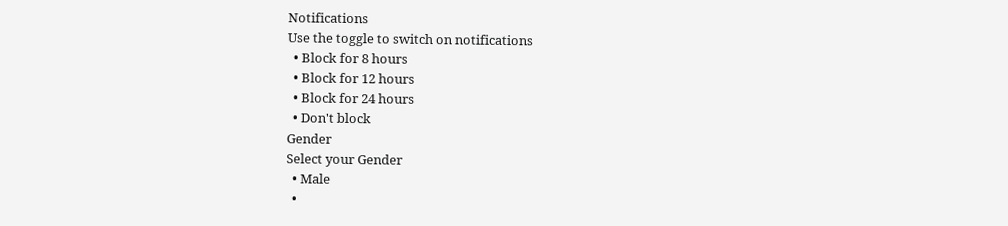Notifications
Use the toggle to switch on notifications
  • Block for 8 hours
  • Block for 12 hours
  • Block for 24 hours
  • Don't block
Gender
Select your Gender
  • Male
  •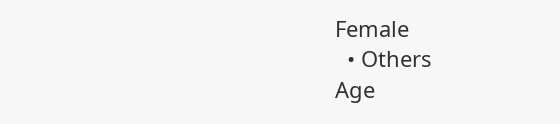Female
  • Others
Age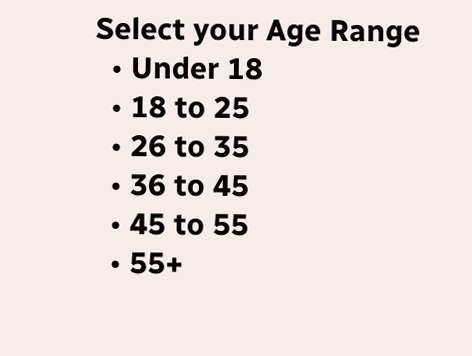Select your Age Range
  • Under 18
  • 18 to 25
  • 26 to 35
  • 36 to 45
  • 45 to 55
  • 55+